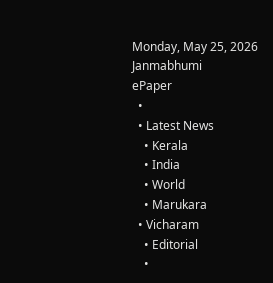Monday, May 25, 2026
Janmabhumi
ePaper
  •
  • Latest News
    • Kerala
    • India
    • World
    • Marukara
  • Vicharam
    • Editorial
    •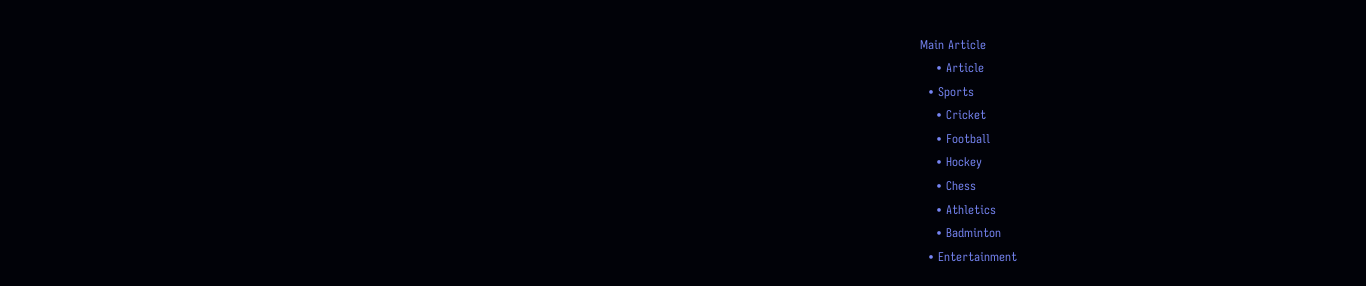Main Article
    • Article
  • Sports
    • Cricket
    • Football
    • Hockey
    • Chess
    • Athletics
    • Badminton
  • Entertainment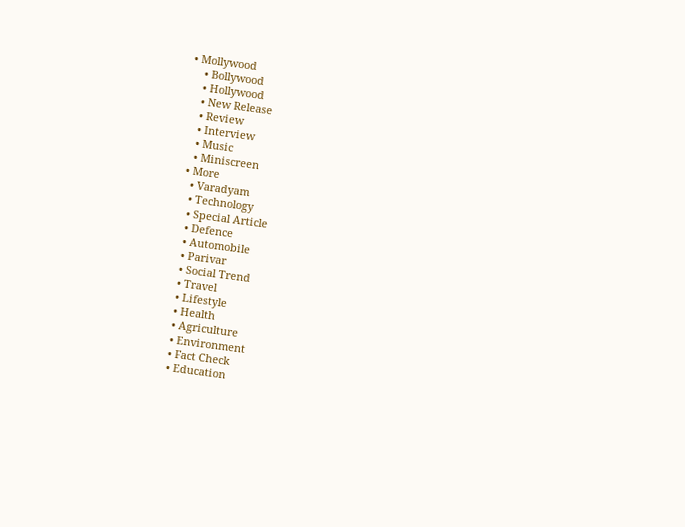• Mollywood
    • Bollywood
    • Hollywood
    • New Release
    • Review
    • Interview
    • Music
    • Miniscreen
  • More
    • Varadyam
    • Technology
    • Special Article
    • Defence
    • Automobile
    • Parivar
    • Social Trend
    • Travel
    • Lifestyle
    • Health
    • Agriculture
    • Environment
    • Fact Check
    • Education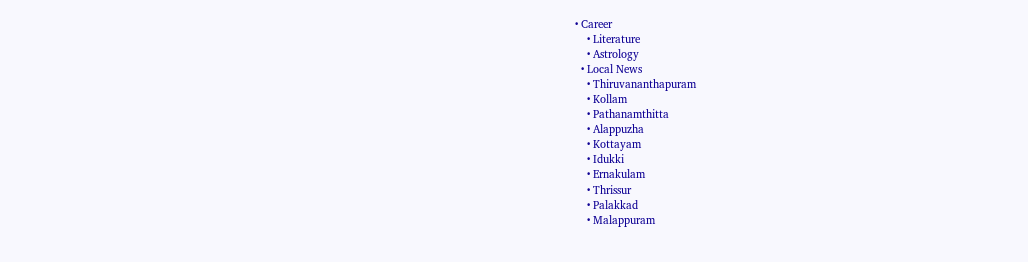• Career
    • Literature
    • Astrology
  • Local News
    • Thiruvananthapuram
    • Kollam
    • Pathanamthitta
    • Alappuzha
    • Kottayam
    • Idukki
    • Ernakulam
    • Thrissur
    • Palakkad
    • Malappuram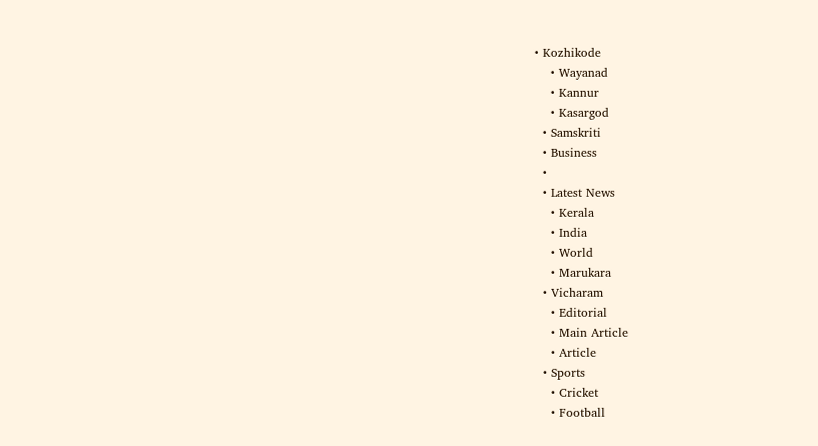• Kozhikode
    • Wayanad
    • Kannur
    • Kasargod
  • Samskriti
  • Business
  •
  • Latest News
    • Kerala
    • India
    • World
    • Marukara
  • Vicharam
    • Editorial
    • Main Article
    • Article
  • Sports
    • Cricket
    • Football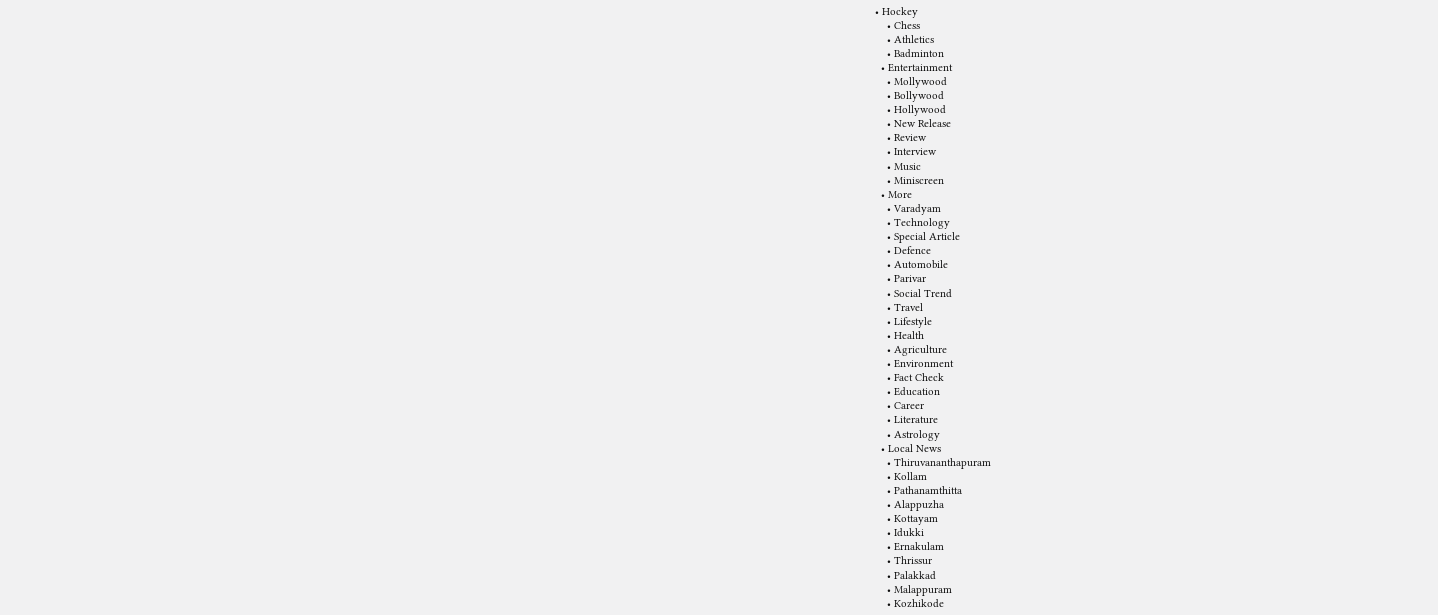• Hockey
    • Chess
    • Athletics
    • Badminton
  • Entertainment
    • Mollywood
    • Bollywood
    • Hollywood
    • New Release
    • Review
    • Interview
    • Music
    • Miniscreen
  • More
    • Varadyam
    • Technology
    • Special Article
    • Defence
    • Automobile
    • Parivar
    • Social Trend
    • Travel
    • Lifestyle
    • Health
    • Agriculture
    • Environment
    • Fact Check
    • Education
    • Career
    • Literature
    • Astrology
  • Local News
    • Thiruvananthapuram
    • Kollam
    • Pathanamthitta
    • Alappuzha
    • Kottayam
    • Idukki
    • Ernakulam
    • Thrissur
    • Palakkad
    • Malappuram
    • Kozhikode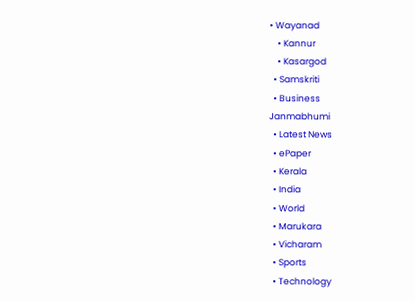• Wayanad
    • Kannur
    • Kasargod
  • Samskriti
  • Business
Janmabhumi
  • Latest News
  • ePaper
  • Kerala
  • India
  • World
  • Marukara
  • Vicharam
  • Sports
  • Technology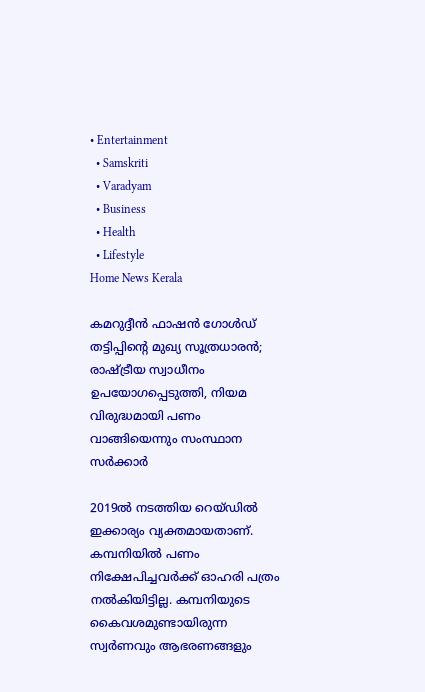• Entertainment
  • Samskriti
  • Varadyam
  • Business
  • Health
  • Lifestyle
Home News Kerala

കമറുദ്ദീന്‍ ഫാഷന്‍ ഗോള്‍ഡ് തട്ടിപ്പിന്റെ മുഖ്യ സൂത്രധാരന്‍; രാഷ്‌ട്രീയ സ്വാധീനം ഉപയോഗപ്പെടുത്തി, നിയമ വിരുദ്ധമായി പണം വാങ്ങിയെന്നും സംസ്ഥാന സര്‍ക്കാര്‍

2019ല്‍ നടത്തിയ റെയ്ഡില്‍ ഇക്കാര്യം വ്യക്തമായതാണ്. കമ്പനിയില്‍ പണം നിക്ഷേപിച്ചവര്‍ക്ക് ഓഹരി പത്രം നല്‍കിയിട്ടില്ല. കമ്പനിയുടെ കൈവശമുണ്ടായിരുന്ന സ്വര്‍ണവും ആഭരണങ്ങളും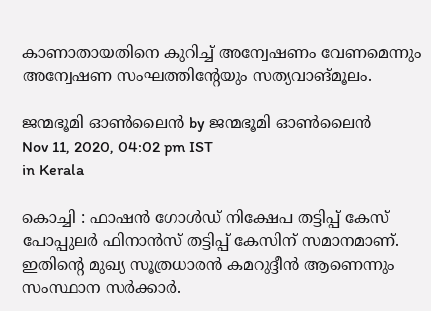കാണാതായതിനെ കുറിച്ച് അന്വേഷണം വേണമെന്നും അന്വേഷണ സംഘത്തിന്‍റേയും സത്യവാങ്മൂലം.

ജന്മഭൂമി ഓണ്‍ലൈന്‍ by ജന്മഭൂമി ഓണ്‍ലൈന്‍
Nov 11, 2020, 04:02 pm IST
in Kerala

കൊച്ചി : ഫാഷന്‍ ഗോള്‍ഡ് നിക്ഷേപ തട്ടിപ്പ് കേസ് പോപ്പുലര്‍ ഫിനാന്‍സ് തട്ടിപ്പ് കേസിന് സമാനമാണ്. ഇതിന്റെ മുഖ്യ സൂത്രധാരന്‍ കമറുദ്ദീന്‍ ആണെന്നും സംസ്ഥാന സര്‍ക്കാര്‍.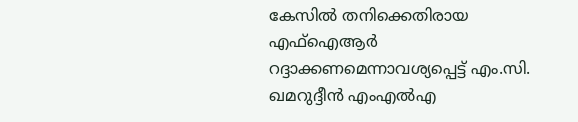കേസില്‍ തനിക്കെതിരായ എഫ്‌ഐആര്‍ റദ്ദാക്കണമെന്നാവശ്യപ്പെട്ട് എം.സി. ഖമറുദ്ദീന്‍ എംഎല്‍എ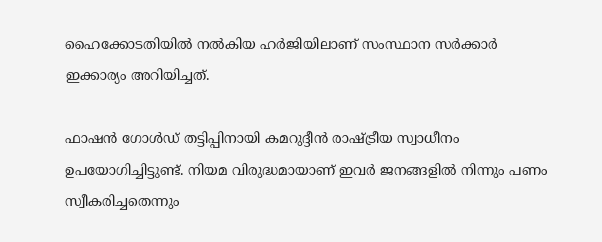ഹൈക്കോടതിയില്‍ നല്‍കിയ ഹര്‍ജിയിലാണ് സംസ്ഥാന സര്‍ക്കാര്‍ ഇക്കാര്യം അറിയിച്ചത്.

ഫാഷന്‍ ഗോള്‍ഡ് തട്ടിപ്പിനായി കമറുദ്ദീന്‍ രാഷ്‌ട്രീയ സ്വാധീനം ഉപയോഗിച്ചിട്ടുണ്ട്. നിയമ വിരുദ്ധമായാണ് ഇവര്‍ ജനങ്ങളില്‍ നിന്നും പണം സ്വീകരിച്ചതെന്നും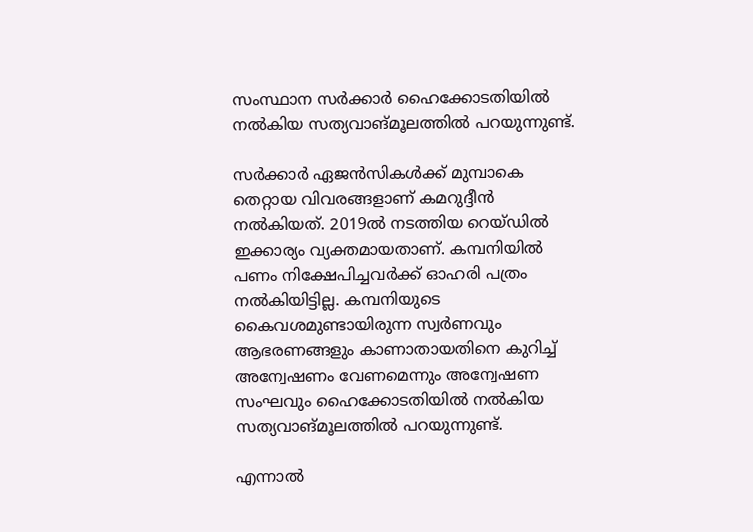സംസ്ഥാന സര്‍ക്കാര്‍ ഹൈക്കോടതിയില്‍ നല്‍കിയ സത്യവാങ്മൂലത്തില്‍ പറയുന്നുണ്ട്.

സര്‍ക്കാര്‍ ഏജന്‍സികള്‍ക്ക് മുമ്പാകെ തെറ്റായ വിവരങ്ങളാണ് കമറുദ്ദീന്‍ നല്‍കിയത്. 2019ല്‍ നടത്തിയ റെയ്ഡില്‍ ഇക്കാര്യം വ്യക്തമായതാണ്. കമ്പനിയില്‍ പണം നിക്ഷേപിച്ചവര്‍ക്ക് ഓഹരി പത്രം നല്‍കിയിട്ടില്ല. കമ്പനിയുടെ കൈവശമുണ്ടായിരുന്ന സ്വര്‍ണവും ആഭരണങ്ങളും കാണാതായതിനെ കുറിച്ച് അന്വേഷണം വേണമെന്നും അന്വേഷണ സംഘവും ഹൈക്കോടതിയില്‍ നല്‍കിയ സത്യവാങ്മൂലത്തില്‍ പറയുന്നുണ്ട്.

എന്നാല്‍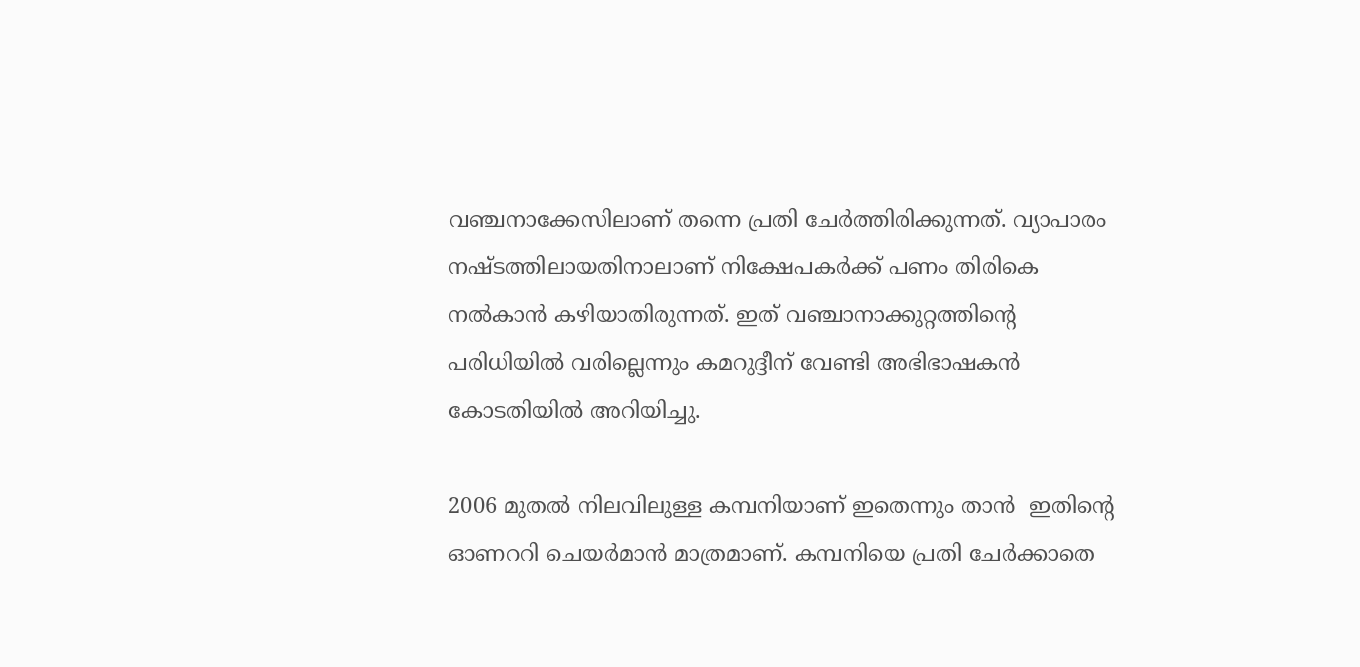വഞ്ചനാക്കേസിലാണ് തന്നെ പ്രതി ചേര്‍ത്തിരിക്കുന്നത്. വ്യാപാരം നഷ്ടത്തിലായതിനാലാണ് നിക്ഷേപകര്‍ക്ക് പണം തിരികെ നല്‍കാന്‍ കഴിയാതിരുന്നത്. ഇത് വഞ്ചാനാക്കുറ്റത്തിന്റെ പരിധിയില്‍ വരില്ലെന്നും കമറുദ്ദീന് വേണ്ടി അഭിഭാഷകന്‍ കോടതിയില്‍ അറിയിച്ചു.

2006 മുതല്‍ നിലവിലുള്ള കമ്പനിയാണ് ഇതെന്നും താന്‍  ഇതിന്റെ ഓണററി ചെയര്‍മാന്‍ മാത്രമാണ്. കമ്പനിയെ പ്രതി ചേര്‍ക്കാതെ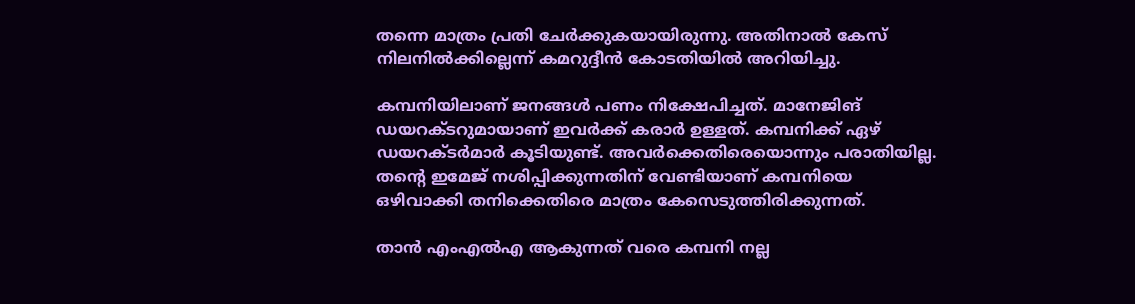തന്നെ മാത്രം പ്രതി ചേര്‍ക്കുകയായിരുന്നു. അതിനാല്‍ കേസ് നിലനില്‍ക്കില്ലെന്ന് കമറുദ്ദീന്‍ കോടതിയില്‍ അറിയിച്ചു.

കമ്പനിയിലാണ് ജനങ്ങള്‍ പണം നിക്ഷേപിച്ചത്. മാനേജിങ് ഡയറക്ടറുമായാണ് ഇവര്‍ക്ക് കരാര്‍ ഉള്ളത്. കമ്പനിക്ക് ഏഴ് ഡയറക്ടര്‍മാര്‍ കൂടിയുണ്ട്. അവര്‍ക്കെതിരെയൊന്നും പരാതിയില്ല. തന്റെ ഇമേജ് നശിപ്പിക്കുന്നതിന് വേണ്ടിയാണ് കമ്പനിയെ ഒഴിവാക്കി തനിക്കെതിരെ മാത്രം കേസെടുത്തിരിക്കുന്നത്.

താന്‍ എംഎല്‍എ ആകുന്നത് വരെ കമ്പനി നല്ല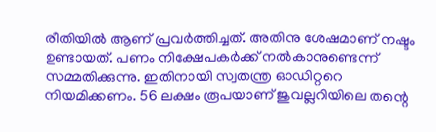രീതിയില്‍ ആണ് പ്രവര്‍ത്തിച്ചത്. അതിനു ശേഷമാണ് നഷ്ടം ഉണ്ടായത്. പണം നിക്ഷേപകര്‍ക്ക് നല്‍കാനുണ്ടെന്ന് സമ്മതിക്കുന്നു. ഇതിനായി സ്വതന്ത്ര ഓഡിറ്ററെ നിയമിക്കണം. 56 ലക്ഷം രൂപയാണ് ജുവല്ലറിയിലെ തന്റെ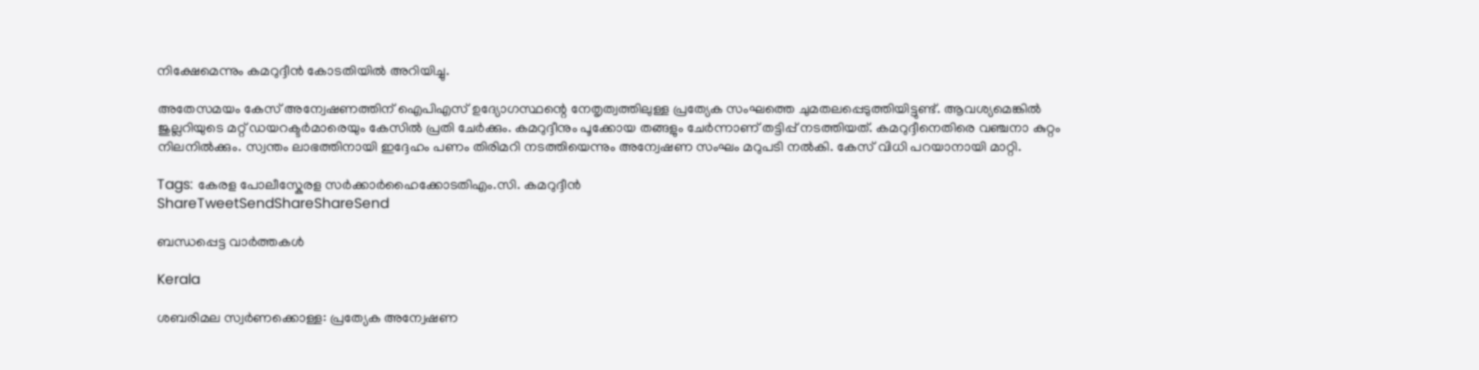നിക്ഷേമെന്നും കമറുദ്ദീന്‍ കോടതിയില്‍ അറിയിച്ചു.

അതേസമയം കേസ് അന്വേഷണത്തിന് ഐപിഎസ് ഉദ്യോഗസ്ഥന്റെ നേതൃത്വത്തിലുള്ള പ്രത്യേക സംഘത്തെ ചുമതലപ്പെടുത്തിയിട്ടുണ്ട്. ആവശ്യമെങ്കില്‍ ജുല്ലറിയുടെ മറ്റ് ഡയറക്ടര്‍മാരെയും കേസില്‍ പ്രതി ചേര്‍ക്കും. കമറുദ്ദീനും പൂക്കോയ തങ്ങളും ചേര്‍ന്നാണ് തട്ടിപ്പ് നടത്തിയത്. കമറുദ്ദീനെതിരെ വഞ്ചനാ കുറ്റം നിലനില്‍ക്കും. സ്വന്തം ലാഭത്തിനായി ഇദ്ദേഹം പണം തിരിമറി നടത്തിയെന്നും അന്വേഷണ സംഘം മറുപടി നല്‍കി. കേസ് വിധി പറയാനായി മാറ്റി.

Tags: കേരള പോലീസ്കേരള സര്‍ക്കാര്‍ഹൈക്കോടതിഎം.സി. കമറുദ്ദീന്‍
ShareTweetSendShareShareSend

ബന്ധപ്പെട്ട വാര്‍ത്തകള്‍

Kerala

ശബരിമല സ്വര്‍ണക്കൊള്ള: പ്രത്യേക അന്വേഷണ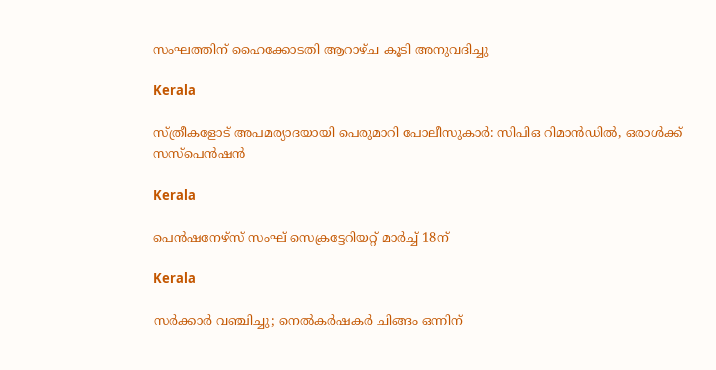സംഘത്തിന് ഹൈക്കോടതി ആറാഴ്ച കൂടി അനുവദിച്ചു

Kerala

സ്ത്രീകളോട് അപമര്യാദയായി പെരുമാറി പോലീസുകാര്‍: സിപിഒ റിമാന്‍ഡില്‍, ഒരാള്‍ക്ക് സസ്പെന്‍ഷന്‍

Kerala

പെന്‍ഷനേഴ്‌സ് സംഘ് സെക്രട്ടേറിയറ്റ് മാര്‍ച്ച് 18ന്

Kerala

സര്‍ക്കാര്‍ വഞ്ചിച്ചു; നെല്‍കര്‍ഷകര്‍ ചിങ്ങം ഒന്നിന്‌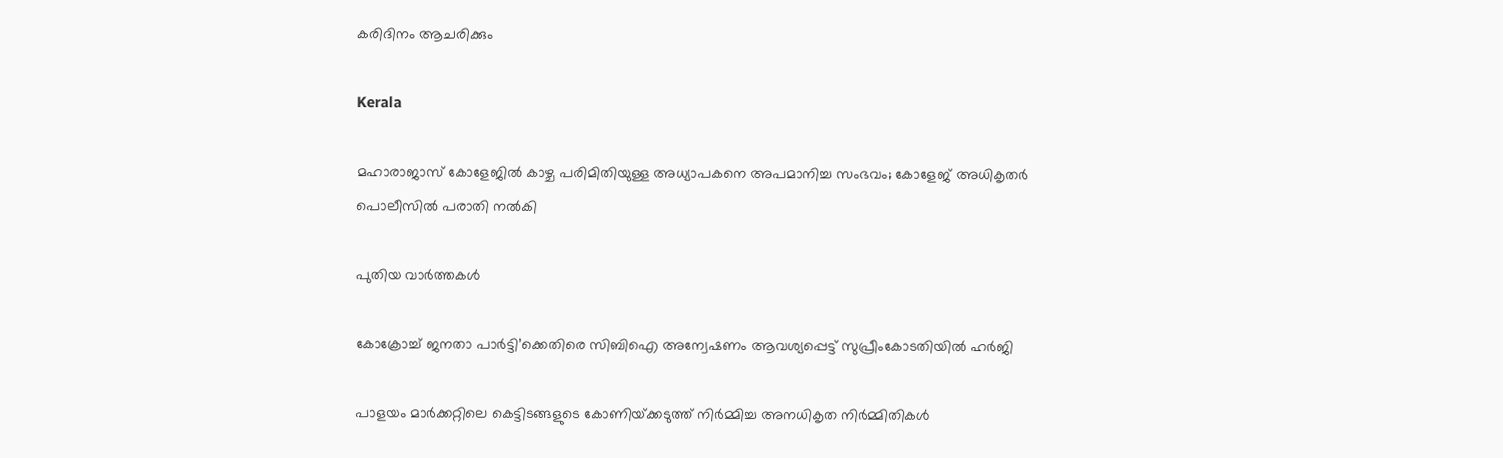കരിദിനം ആചരിക്കും

Kerala

മഹാരാജാസ് കോളേജില്‍ കാഴ്ച പരിമിതിയുള്ള അധ്യാപകനെ അപമാനിച്ച സംഭവം; കോളേജ് അധികൃതര്‍ പൊലീസില്‍ പരാതി നല്‍കി

പുതിയ വാര്‍ത്തകള്‍

കോക്രോച്ച് ജനതാ പാർട്ടി’ക്കെതിരെ സിബിഐ അന്വേഷണം ആവശ്യപ്പെട്ട് സുപ്രീംകോടതിയിൽ ഹർജി

പാളയം മാര്‍ക്കറ്റിലെ കെട്ടിടങ്ങളുടെ കോണിയ്‌ക്കടുത്ത് നിര്‍മ്മിച്ച അനധികൃത നിര്‍മ്മിതികള്‍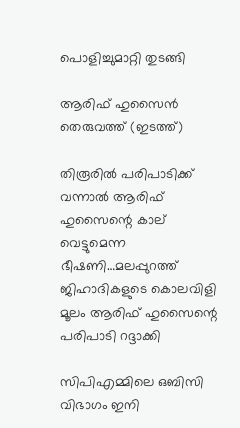പൊളിച്ചുമാറ്റി തുടങ്ങി

ആരിഫ് ഹുസൈന്‍ തെരുവത്ത് (ഇടത്ത്)

തിരൂരില്‍ പരിപാടിക്ക് വന്നാല്‍ ആരിഫ് ഹുസൈന്റെ കാല് വെട്ടുമെന്ന ഭീഷണി…മലപ്പുറത്ത് ജിഹാദികളുടെ കൊലവിളി മൂലം ആരിഫ് ഹുസൈന്റെ പരിപാടി റദ്ദാക്കി

സിപിഎമ്മിലെ ഒബിസി വിഭാഗം ഇനി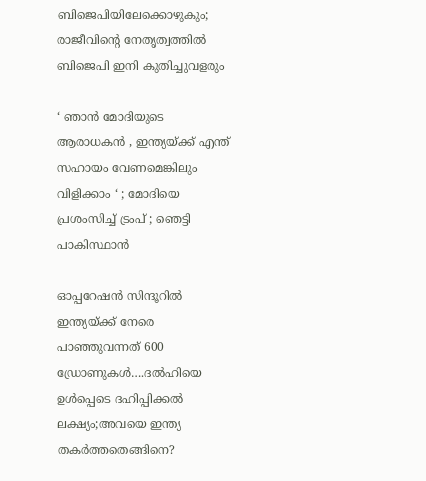ബിജെപിയിലേക്കൊഴുകും; രാജീവിന്റെ നേതൃത്വത്തില്‍ ബിജെപി ഇനി കുതിച്ചുവളരും

‘ ഞാൻ മോദിയുടെ ആരാധകൻ , ഇന്ത്യയ്‌ക്ക് എന്ത് സഹായം വേണമെങ്കിലും വിളിക്കാം ‘ ; മോദിയെ പ്രശംസിച്ച് ട്രംപ് ; ഞെട്ടി പാകിസ്ഥാൻ

ഓപ്പറേഷന്‍ സിന്ദൂറില്‍ ഇന്ത്യയ്‌ക്ക് നേരെ പാഞ്ഞുവന്നത് 600 ഡ്രോണുകള്‍….ദല്‍ഹിയെ ഉള്‍പ്പെടെ ദഹിപ്പിക്കല്‍ ലക്ഷ്യം;അവയെ ഇന്ത്യ തകര്‍ത്തതെങ്ങിനെ?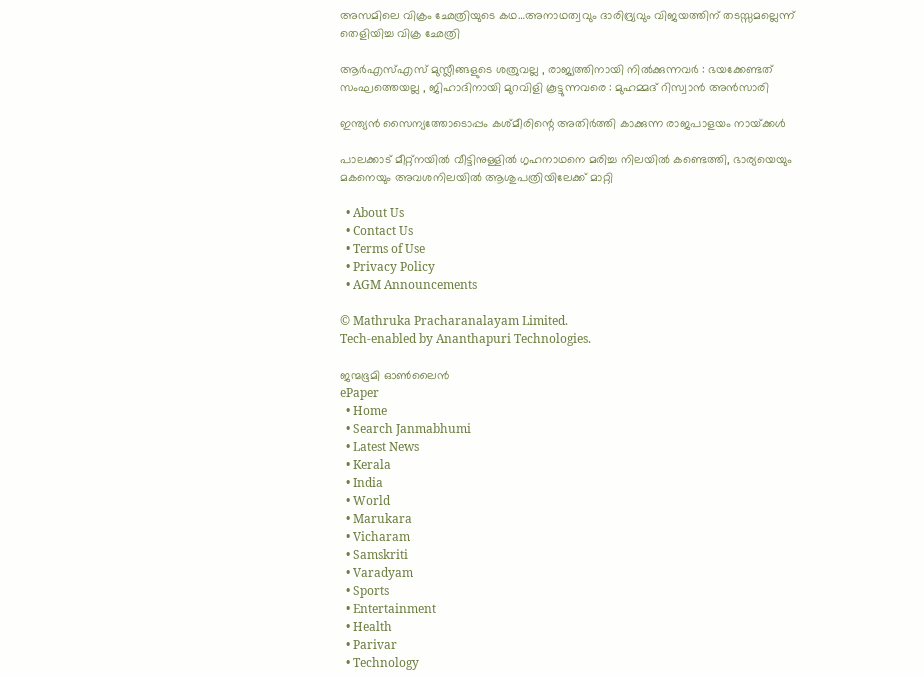അസമിലെ വിക്രം ഛേത്രിയുടെ കഥ…അനാഥത്വവും ദാരിദ്ര്യവും വിജയത്തിന് തടസ്സമല്ലെന്ന് തെളിയിച്ച വിക്ര ഛേത്രി

ആർ‌എസ്‌എസ് മുസ്ലീങ്ങളുടെ ശത്രുവല്ല , രാജ്യത്തിനായി നിൽക്കുന്നവർ : ഭയക്കേണ്ടത് സംഘത്തെയല്ല , ജിഹാദിനായി മുറവിളി കൂട്ടുന്നവരെ : മുഹമ്മദ് റിസ്വാൻ അൻസാരി

ഇന്ത്യന്‍ സൈന്യത്തോടൊപ്പം കശ്മീരിന്റെ അതിര്‍ത്തി കാക്കുന്ന രാജപാളയം നായ്‌ക്കള്‍

പാലക്കാട് മീറ്റ്‌നയില്‍ വീട്ടിനുള്ളില്‍ ഗൃഹനാഥനെ മരിച്ച നിലയില്‍ കണ്ടെത്തി, ഭാര്യയെയും മകനെയും അവശനിലയില്‍ ആശുപത്രിയിലേക്ക് മാറ്റി

  • About Us
  • Contact Us
  • Terms of Use
  • Privacy Policy
  • AGM Announcements

© Mathruka Pracharanalayam Limited.
Tech-enabled by Ananthapuri Technologies.

ജന്മഭൂമി ഓണ്‍ലൈന്‍
ePaper
  • Home
  • Search Janmabhumi
  • Latest News
  • Kerala
  • India
  • World
  • Marukara
  • Vicharam
  • Samskriti
  • Varadyam
  • Sports
  • Entertainment
  • Health
  • Parivar
  • Technology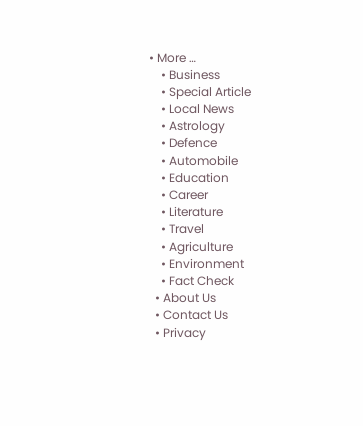• More …
    • Business
    • Special Article
    • Local News
    • Astrology
    • Defence
    • Automobile
    • Education
    • Career
    • Literature
    • Travel
    • Agriculture
    • Environment
    • Fact Check
  • About Us
  • Contact Us
  • Privacy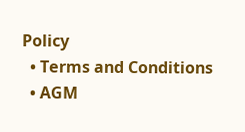Policy
  • Terms and Conditions
  • AGM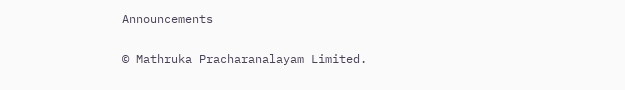Announcements

© Mathruka Pracharanalayam Limited.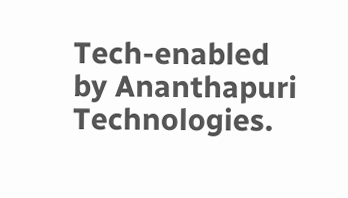Tech-enabled by Ananthapuri Technologies.